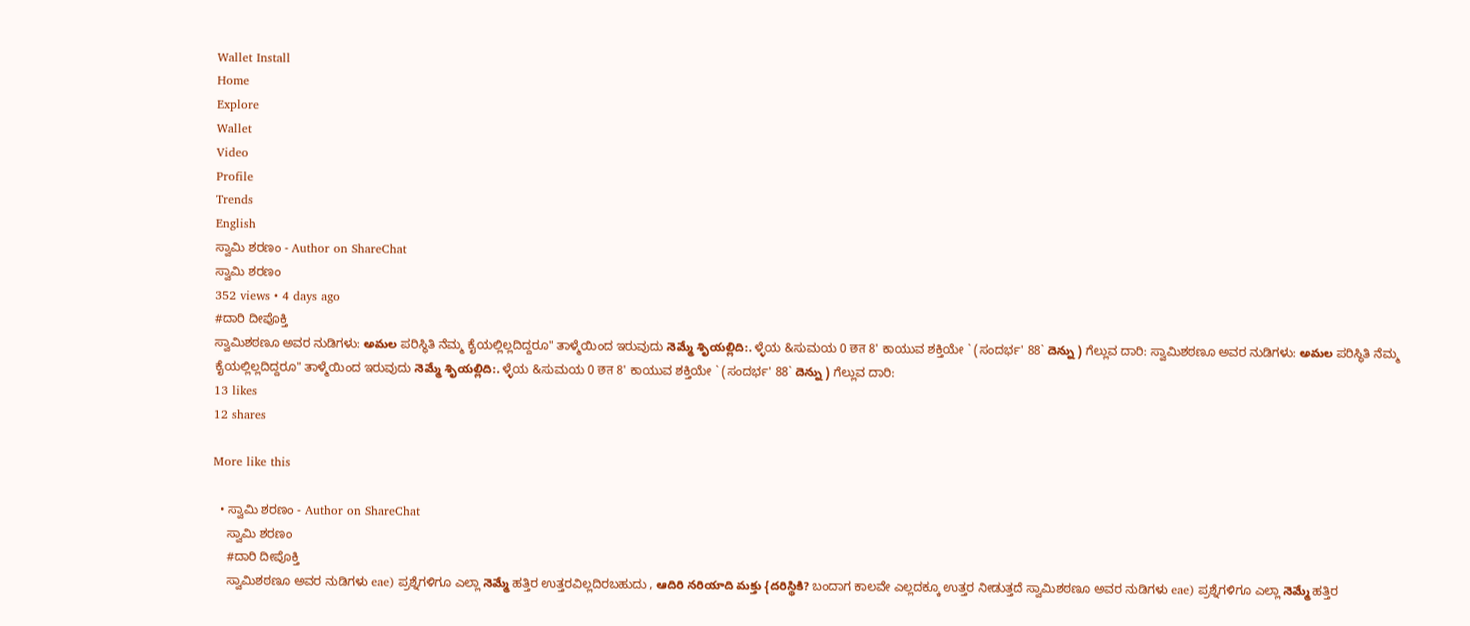Wallet Install
Home
Explore
Wallet
Video
Profile
Trends
English
ಸ್ವಾಮಿ ಶರಣಂ - Author on ShareChat
ಸ್ವಾಮಿ ಶರಣಂ
352 views • 4 days ago
#ದಾರಿ ದೀಪೊಕ್ತಿ
ಸ್ವಾಮಿಶಠಣೂ ಅವರ ನುಡಿಗಳು: అమల ಪರಿಸ್ಥಿತಿ ನೆಮ್ಮ ಕೈಯಲ್ಲಿಲ್ಲದಿದ್ದರೂ" ತಾಳ್ಮೆಯಿಂದ ಇರುವುದು నెమ్మే శృియల్లిది:. ಳ್ಳೆಯ &ಸುಮಯ 0 छत 8' ಕಾಯುವ ಶಕ್ತಿಯೇ ` (ಸಂದರ್ಭ' 88` దెన్ను ) ಗೆಲ್ಲುವ ದಾರಿ: ಸ್ವಾಮಿಶಠಣೂ ಅವರ ನುಡಿಗಳು: అమల ಪರಿಸ್ಥಿತಿ ನೆಮ್ಮ ಕೈಯಲ್ಲಿಲ್ಲದಿದ್ದರೂ" ತಾಳ್ಮೆಯಿಂದ ಇರುವುದು నెమ్మే శృియల్లిది:. ಳ್ಳೆಯ &ಸುಮಯ 0 छत 8' ಕಾಯುವ ಶಕ್ತಿಯೇ ` (ಸಂದರ್ಭ' 88` దెన్ను ) ಗೆಲ್ಲುವ ದಾರಿ:
13 likes
12 shares

More like this

  • ಸ್ವಾಮಿ ಶರಣಂ - Author on ShareChat
    ಸ್ವಾಮಿ ಶರಣಂ
    #ದಾರಿ ದೀಪೊಕ್ತಿ
    ಸ್ವಾಮಿಶಠಣೂ ಅವರ ನುಡಿಗಳು eae) ಪ್ರಶ್ನೆಗಳಿಗೂ ಎಲ್ಲಾ నెమ్మే ಹತ್ತಿರ ಉತ್ತರವಿಲ್ಲದಿರಬಹುದು , ఆదిరి నరియాది మక్తు {దరిస్థికి? ಬಂದಾಗ ಕಾಲವೇ ಎಲ್ಲದಕ್ಕೂ ಉತ್ತರ ನೀಡುತ್ತದೆ ಸ್ವಾಮಿಶಠಣೂ ಅವರ ನುಡಿಗಳು eae) ಪ್ರಶ್ನೆಗಳಿಗೂ ಎಲ್ಲಾ నెమ్మే ಹತ್ತಿರ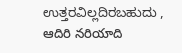ಉತ್ತರವಿಲ್ಲದಿರಬಹುದು , ఆదిరి నరియాది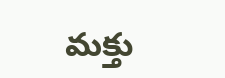మక్తు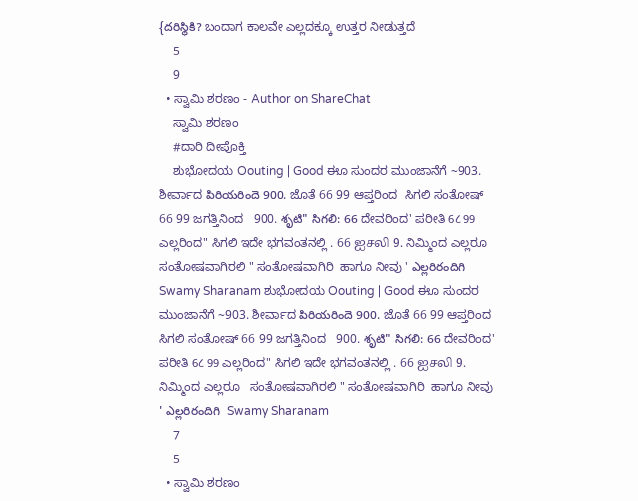{దరిస్థికి? ಬಂದಾಗ ಕಾಲವೇ ಎಲ್ಲದಕ್ಕೂ ಉತ್ತರ ನೀಡುತ್ತದೆ
    5
    9
  • ಸ್ವಾಮಿ ಶರಣಂ - Author on ShareChat
    ಸ್ವಾಮಿ ಶರಣಂ
    #ದಾರಿ ದೀಪೊಕ್ತಿ
    ಶುಭೋದಯ Oouting | Good ಈೂ ಸುಂದರ ಮುಂಜಾನೆಗೆ ~903. ಶೀರ್ವಾದ పిరియరిందె 900. ಜೊತೆ 66 99 ಆಪ್ತರಿಂದ  ಸಿಗಲಿ ಸಂತೋಷ್ 66 99 ಜಗತ್ತಿನಿಂದ   900. శృటి" సిగలి: 66 ದೇವರಿಂದ' ಪರೀತಿ 6८ 99 ಎಲ್ಲರಿಂದ" ಸಿಗಲಿ ಇದೇ ಭಗವಂತನಲ್ಲಿ . 66 ஐசலி 9. ನಿಮ್ಮಿಂದ ಎಲ್ಲರೂ   ಸಂತೋಷವಾಗಿರಲಿ " ಸಂತೋಷವಾಗಿರಿ  ಹಾಗೂ ನೀವು ' ఎల్లరిరందిగి  Swamy Sharanam ಶುಭೋದಯ Oouting | Good ಈೂ ಸುಂದರ ಮುಂಜಾನೆಗೆ ~903. ಶೀರ್ವಾದ పిరియరిందె 900. ಜೊತೆ 66 99 ಆಪ್ತರಿಂದ  ಸಿಗಲಿ ಸಂತೋಷ್ 66 99 ಜಗತ್ತಿನಿಂದ   900. శృటి" సిగలి: 66 ದೇವರಿಂದ' ಪರೀತಿ 6८ 99 ಎಲ್ಲರಿಂದ" ಸಿಗಲಿ ಇದೇ ಭಗವಂತನಲ್ಲಿ . 66 ஐசலி 9. ನಿಮ್ಮಿಂದ ಎಲ್ಲರೂ   ಸಂತೋಷವಾಗಿರಲಿ " ಸಂತೋಷವಾಗಿರಿ  ಹಾಗೂ ನೀವು ' ఎల్లరిరందిగి  Swamy Sharanam
    7
    5
  • ಸ್ವಾಮಿ ಶರಣಂ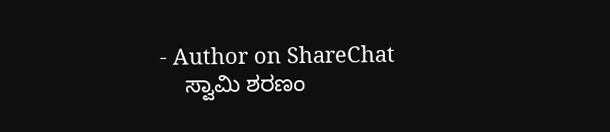- Author on ShareChat
    ಸ್ವಾಮಿ ಶರಣಂ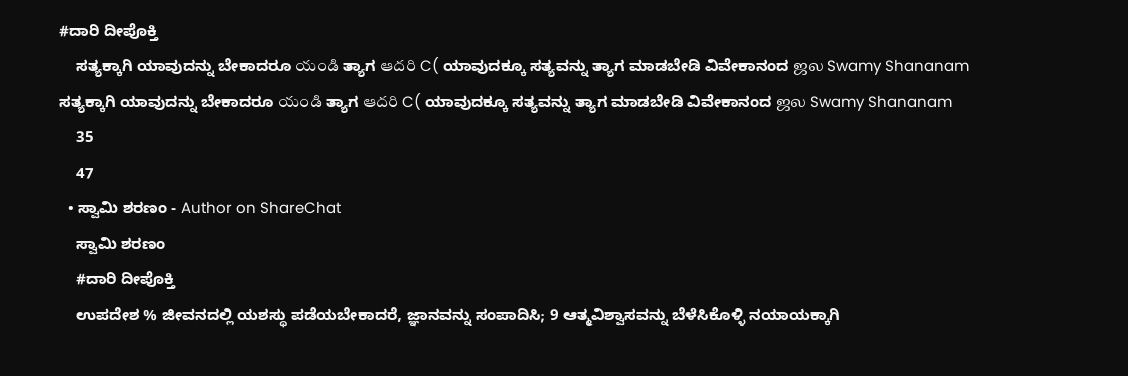#ದಾರಿ ದೀಪೊಕ್ತಿ
    ಸತ್ಯಕ್ಕಾಗಿ ಯಾವುದನ್ನು ಬೇಕಾದರೂ యండి ತ್ಯಾಗ ఆదరి C( ಯಾವುದಕ್ಕೂ ಸತ್ಯವನ್ನು ತ್ಯಾಗ ಮಾಡಬೇಡಿ ವಿವೇಕಾನಂದ ஜல Swamy Shananam ಸತ್ಯಕ್ಕಾಗಿ ಯಾವುದನ್ನು ಬೇಕಾದರೂ యండి ತ್ಯಾಗ ఆదరి C( ಯಾವುದಕ್ಕೂ ಸತ್ಯವನ್ನು ತ್ಯಾಗ ಮಾಡಬೇಡಿ ವಿವೇಕಾನಂದ ஜல Swamy Shananam
    35
    47
  • ಸ್ವಾಮಿ ಶರಣಂ - Author on ShareChat
    ಸ್ವಾಮಿ ಶರಣಂ
    #ದಾರಿ ದೀಪೊಕ್ತಿ
    ಉಪದೇಶ % ಜೀವನದಲ್ಲಿ ಯಶಸ್ಥು ಪಡೆಯಬೇಕಾದರೆ, ಜ್ಞಾನವನ್ನು ಸಂಪಾದಿಸಿ; 9 ಆತ್ಮವಿಶ್ವಾಸವನ್ನು ಬೆಳೆಸಿಕೊಳ್ಳಿ ನಯಾಯಕ್ಕಾಗಿ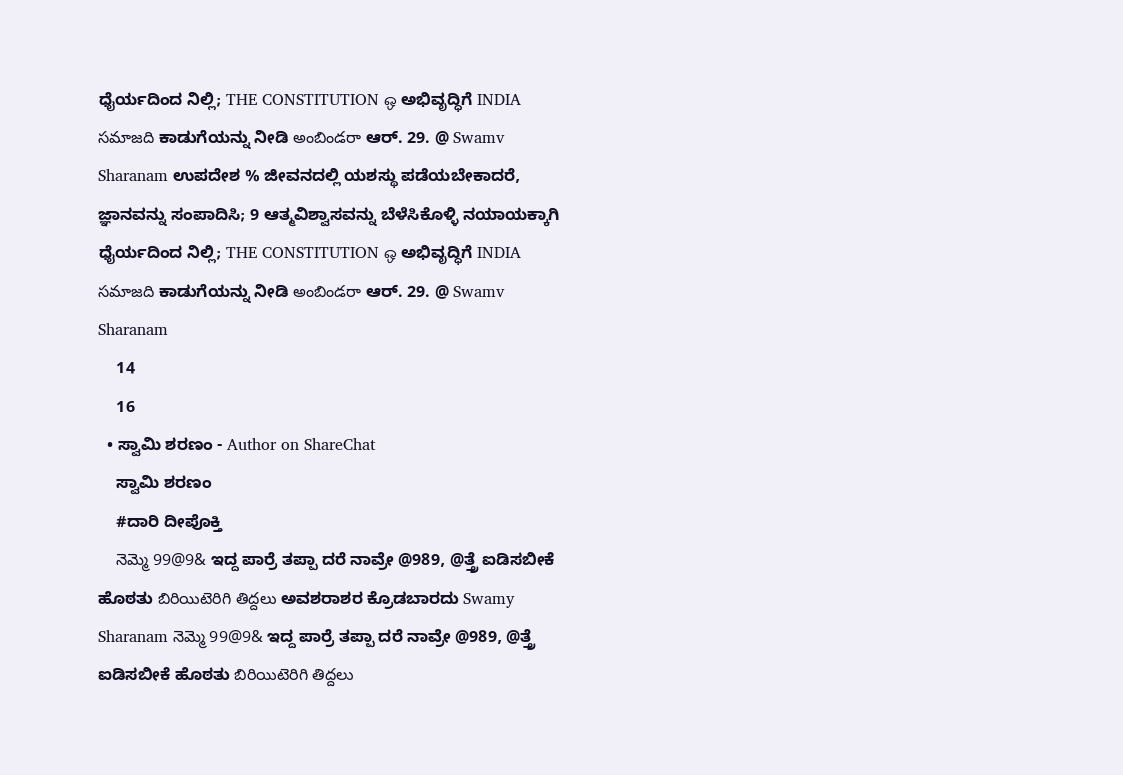ಧೈರ್ಯದಿಂದ ನಿಲ್ಲಿ; THE CONSTITUTION ஒ ಅಭಿವೃದ್ಧಿಗೆ INDIA సమాజది ಕಾಡುಗೆಯನ್ನು ನೀಡಿ అంబిండరా ಆರ್. 29. @ Swamv Sharanam ಉಪದೇಶ % ಜೀವನದಲ್ಲಿ ಯಶಸ್ಥು ಪಡೆಯಬೇಕಾದರೆ, ಜ್ಞಾನವನ್ನು ಸಂಪಾದಿಸಿ; 9 ಆತ್ಮವಿಶ್ವಾಸವನ್ನು ಬೆಳೆಸಿಕೊಳ್ಳಿ ನಯಾಯಕ್ಕಾಗಿ ಧೈರ್ಯದಿಂದ ನಿಲ್ಲಿ; THE CONSTITUTION ஒ ಅಭಿವೃದ್ಧಿಗೆ INDIA సమాజది ಕಾಡುಗೆಯನ್ನು ನೀಡಿ అంబిండరా ಆರ್. 29. @ Swamv Sharanam
    14
    16
  • ಸ್ವಾಮಿ ಶರಣಂ - Author on ShareChat
    ಸ್ವಾಮಿ ಶರಣಂ
    #ದಾರಿ ದೀಪೊಕ್ತಿ
    నెమ్మె 99@9& ಇದ್ದ ಪಾರ್ರೆ ತಪ್ಪಾ ದರೆ ನಾವ್ರೇ @989, @ತ್ತ್ರೆ ಐಡಿಸಬೀಕೆ ಹೊಠತು బిరియిటెరిగి తిద్దలు ಅವಶರಾಶರ ಕ್ರೊಡಬಾರದು Swamy Sharanam నెమ్మె 99@9& ಇದ್ದ ಪಾರ್ರೆ ತಪ್ಪಾ ದರೆ ನಾವ್ರೇ @989, @ತ್ತ್ರೆ ಐಡಿಸಬೀಕೆ ಹೊಠತು బిరియిటెరిగి తిద్దలు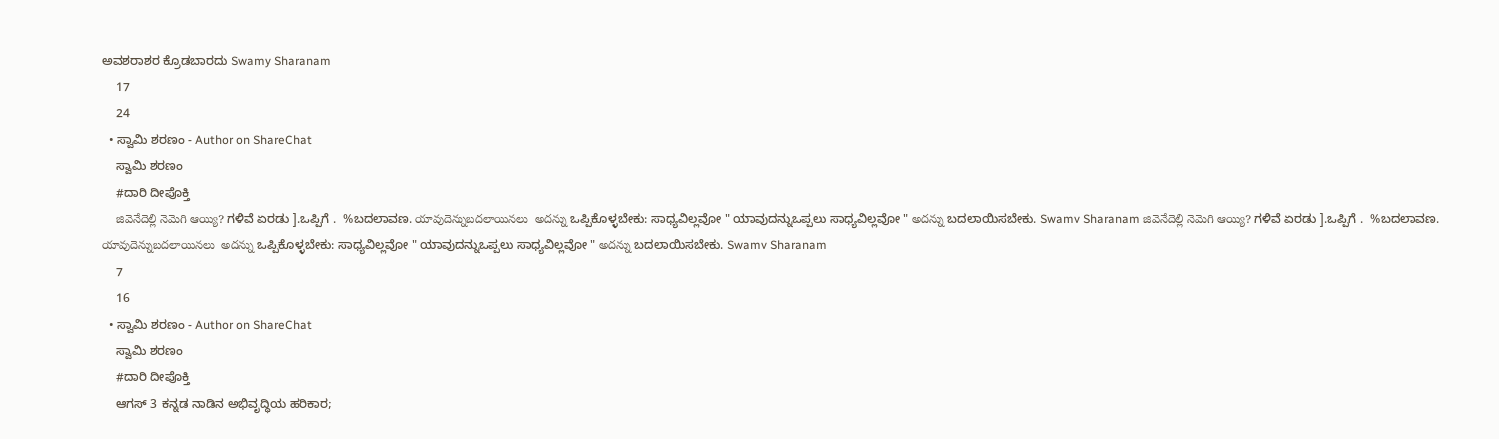ಅವಶರಾಶರ ಕ್ರೊಡಬಾರದು Swamy Sharanam
    17
    24
  • ಸ್ವಾಮಿ ಶರಣಂ - Author on ShareChat
    ಸ್ವಾಮಿ ಶರಣಂ
    #ದಾರಿ ದೀಪೊಕ್ತಿ
    జివెనేదెల్లి నెమెగి ఆయ్యి? ಗಳಿವೆ ಏರಡು ].ಒಪ್ಪಿಗೆ .  %ಬದಲಾವಣ. యావుదెన్నుబదలాయినలు  అదన్ను ಒಪ್ಪಿಕೊಳ್ಳಬೇಕು: ಸಾಧ್ಯವಿಲ್ಲವೋ " ಯಾವುದನ್ನುಒಪ್ಪಲು ಸಾಧ್ಯವಿಲ್ಲವೋ " అదన్ను ಬದಲಾಯಿಸಬೇಕು. Swamv Sharanam జివెనేదెల్లి నెమెగి ఆయ్యి? ಗಳಿವೆ ಏರಡು ].ಒಪ್ಪಿಗೆ .  %ಬದಲಾವಣ. యావుదెన్నుబదలాయినలు  అదన్ను ಒಪ್ಪಿಕೊಳ್ಳಬೇಕು: ಸಾಧ್ಯವಿಲ್ಲವೋ " ಯಾವುದನ್ನುಒಪ್ಪಲು ಸಾಧ್ಯವಿಲ್ಲವೋ " అదన్ను ಬದಲಾಯಿಸಬೇಕು. Swamv Sharanam
    7
    16
  • ಸ್ವಾಮಿ ಶರಣಂ - Author on ShareChat
    ಸ್ವಾಮಿ ಶರಣಂ
    #ದಾರಿ ದೀಪೊಕ್ತಿ
    ಆಗಸ್ 3 ಕನ್ನಡ ನಾಡಿನ ಅಭಿವೃದ್ಧಿಯ ಹರಿಕಾರ;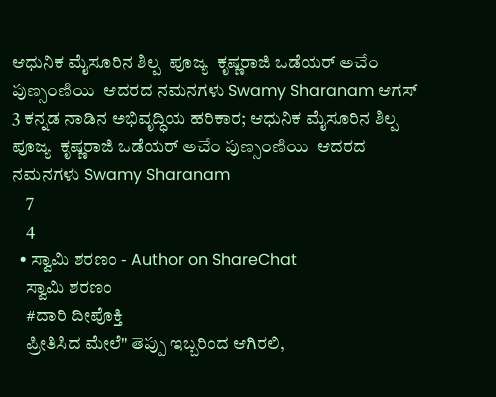ಆಧುನಿಕ ಮೈಸೂರಿನ ಶಿಲ್ಪ  ಪೂಜ್ಯ  ಕೃಷ್ಣರಾಜಿ ಒಡೆಯರ್ అచేం పుణ్సంణియి  ಆದರದ ನಮನಗಳು Swamy Sharanam ಆಗಸ್ 3 ಕನ್ನಡ ನಾಡಿನ ಅಭಿವೃದ್ಧಿಯ ಹರಿಕಾರ; ಆಧುನಿಕ ಮೈಸೂರಿನ ಶಿಲ್ಪ  ಪೂಜ್ಯ  ಕೃಷ್ಣರಾಜಿ ಒಡೆಯರ್ అచేం పుణ్సంణియి  ಆದರದ ನಮನಗಳು Swamy Sharanam
    7
    4
  • ಸ್ವಾಮಿ ಶರಣಂ - Author on ShareChat
    ಸ್ವಾಮಿ ಶರಣಂ
    #ದಾರಿ ದೀಪೊಕ್ತಿ
    ಪ್ರೀತಿಸಿದ ಮೇಲೆ" తెప్పు ಇಬ್ಬರಿಂದ ಆಗಿರಲಿ,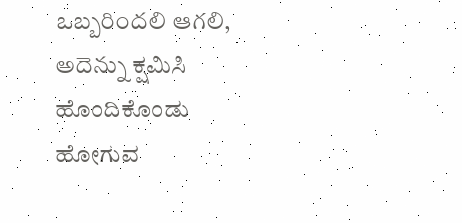ఒబ్బరిందలి ఆగలి, అదెన్ను ಕ್ಷಮಿಸಿ ಹೊಂದಿಕೊಂಡು ಹೋಗುವ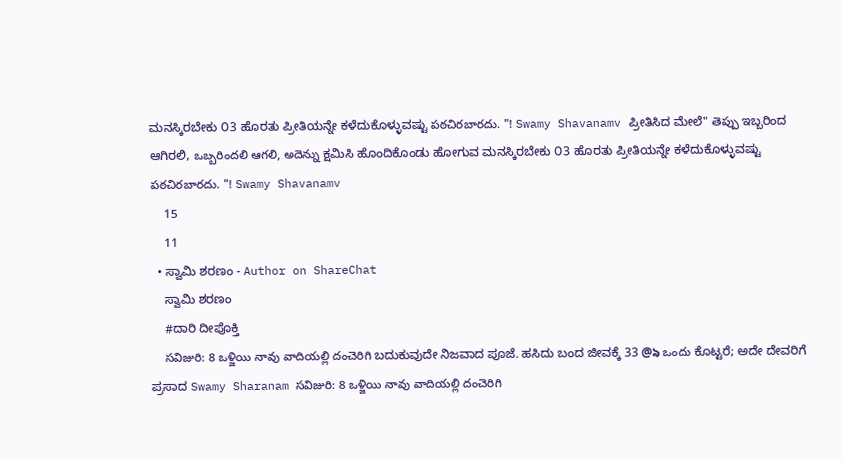ಮನಸ್ಕಿರಬೇಕು ೦3 ಹೊರತು ಪ್ರೀತಿಯನ್ನೇ ಕಳೆದುಕೊಳ್ಳುವಷ್ಟು పఠచిరబారదు. "! Swamy Shavanamv ಪ್ರೀತಿಸಿದ ಮೇಲೆ" తెప్పు ಇಬ್ಬರಿಂದ ಆಗಿರಲಿ, ఒబ్బరిందలి ఆగలి, అదెన్ను ಕ್ಷಮಿಸಿ ಹೊಂದಿಕೊಂಡು ಹೋಗುವ ಮನಸ್ಕಿರಬೇಕು ೦3 ಹೊರತು ಪ್ರೀತಿಯನ್ನೇ ಕಳೆದುಕೊಳ್ಳುವಷ್ಟು పఠచిరబారదు. "! Swamy Shavanamv
    15
    11
  • ಸ್ವಾಮಿ ಶರಣಂ - Author on ShareChat
    ಸ್ವಾಮಿ ಶರಣಂ
    #ದಾರಿ ದೀಪೊಕ್ತಿ
    సవిజురి: 8 ఒళ్జియి నావు వాదియల్లి దంచెరిగి ಬದುಕುವುದೇ ನಿಜವಾದ ಪೂಜೆ. ಹಸಿದು ಬಂದ ಜೀವಕ್ಕೆ 33 @৯ ఒందు ಕೊಟ್ಟರೆ; ಅದೇ ದೇವರಿಗೆ  ಪ್ರಸಾದ Swamy Sharanam సవిజురి: 8 ఒళ్జియి నావు వాదియల్లి దంచెరిగి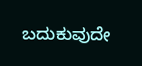ಬದುಕುವುದೇ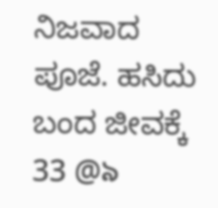ನಿಜವಾದ ಪೂಜೆ. ಹಸಿದು ಬಂದ ಜೀವಕ್ಕೆ 33 @৯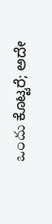ఒందు ಕೊಟ್ಟರೆ; ಅದೇ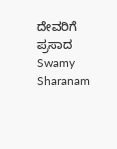ದೇವರಿಗೆ  ಪ್ರಸಾದ Swamy Sharanam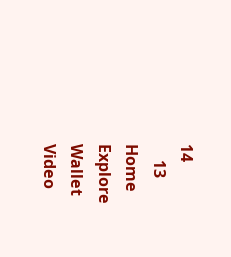14
    13
Home
Explore
Wallet
Video